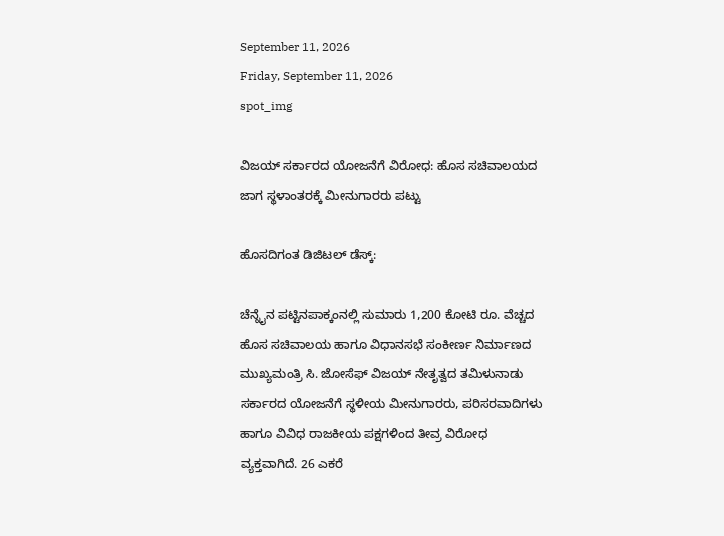September 11, 2026
Friday, September 11, 2026
spot_img

ವಿಜಯ್ ಸರ್ಕಾರದ ಯೋಜನೆಗೆ ವಿರೋಧ: ಹೊಸ ಸಚಿವಾಲಯದ ಜಾಗ ಸ್ಥಳಾಂತರಕ್ಕೆ ಮೀನುಗಾರರು ಪಟ್ಟು

ಹೊಸದಿಗಂತ ಡಿಜಿಟಲ್‌ ಡೆಸ್ಕ್:

ಚೆನ್ನೈನ ಪಟ್ಟಿನಪಾಕ್ಕಂನಲ್ಲಿ ಸುಮಾರು 1,200 ಕೋಟಿ ರೂ. ವೆಚ್ಚದ ಹೊಸ ಸಚಿವಾಲಯ ಹಾಗೂ ವಿಧಾನಸಭೆ ಸಂಕೀರ್ಣ ನಿರ್ಮಾಣದ ಮುಖ್ಯಮಂತ್ರಿ ಸಿ. ಜೋಸೆಫ್ ವಿಜಯ್ ನೇತೃತ್ವದ ತಮಿಳುನಾಡು ಸರ್ಕಾರದ ಯೋಜನೆಗೆ ಸ್ಥಳೀಯ ಮೀನುಗಾರರು, ಪರಿಸರವಾದಿಗಳು ಹಾಗೂ ವಿವಿಧ ರಾಜಕೀಯ ಪಕ್ಷಗಳಿಂದ ತೀವ್ರ ವಿರೋಧ ವ್ಯಕ್ತವಾಗಿದೆ. 26 ಎಕರೆ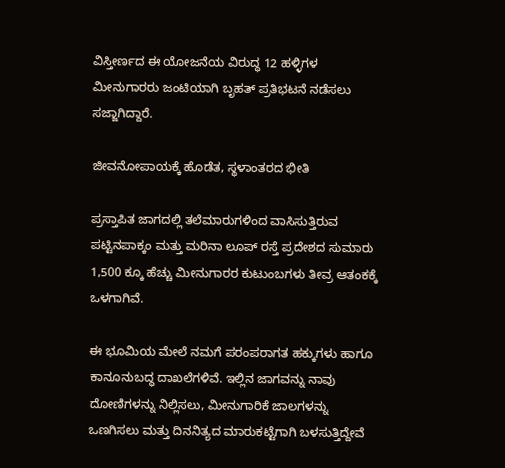ವಿಸ್ತೀರ್ಣದ ಈ ಯೋಜನೆಯ ವಿರುದ್ಧ 12 ಹಳ್ಳಿಗಳ ಮೀನುಗಾರರು ಜಂಟಿಯಾಗಿ ಬೃಹತ್ ಪ್ರತಿಭಟನೆ ನಡೆಸಲು ಸಜ್ಜಾಗಿದ್ದಾರೆ.

ಜೀವನೋಪಾಯಕ್ಕೆ ಹೊಡೆತ, ಸ್ಥಳಾಂತರದ ಭೀತಿ

ಪ್ರಸ್ತಾಪಿತ ಜಾಗದಲ್ಲಿ ತಲೆಮಾರುಗಳಿಂದ ವಾಸಿಸುತ್ತಿರುವ ಪಟ್ಟಿನಪಾಕ್ಕಂ ಮತ್ತು ಮರಿನಾ ಲೂಪ್ ರಸ್ತೆ ಪ್ರದೇಶದ ಸುಮಾರು 1,500 ಕ್ಕೂ ಹೆಚ್ಚು ಮೀನುಗಾರರ ಕುಟುಂಬಗಳು ತೀವ್ರ ಆತಂಕಕ್ಕೆ ಒಳಗಾಗಿವೆ.

ಈ ಭೂಮಿಯ ಮೇಲೆ ನಮಗೆ ಪರಂಪರಾಗತ ಹಕ್ಕುಗಳು ಹಾಗೂ ಕಾನೂನುಬದ್ಧ ದಾಖಲೆಗಳಿವೆ. ಇಲ್ಲಿನ ಜಾಗವನ್ನು ನಾವು ದೋಣಿಗಳನ್ನು ನಿಲ್ಲಿಸಲು, ಮೀನುಗಾರಿಕೆ ಜಾಲಗಳನ್ನು ಒಣಗಿಸಲು ಮತ್ತು ದಿನನಿತ್ಯದ ಮಾರುಕಟ್ಟೆಗಾಗಿ ಬಳಸುತ್ತಿದ್ದೇವೆ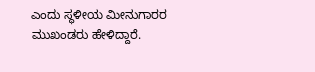ಎಂದು ಸ್ಥಳೀಯ ಮೀನುಗಾರರ ಮುಖಂಡರು ಹೇಳಿದ್ದಾರೆ.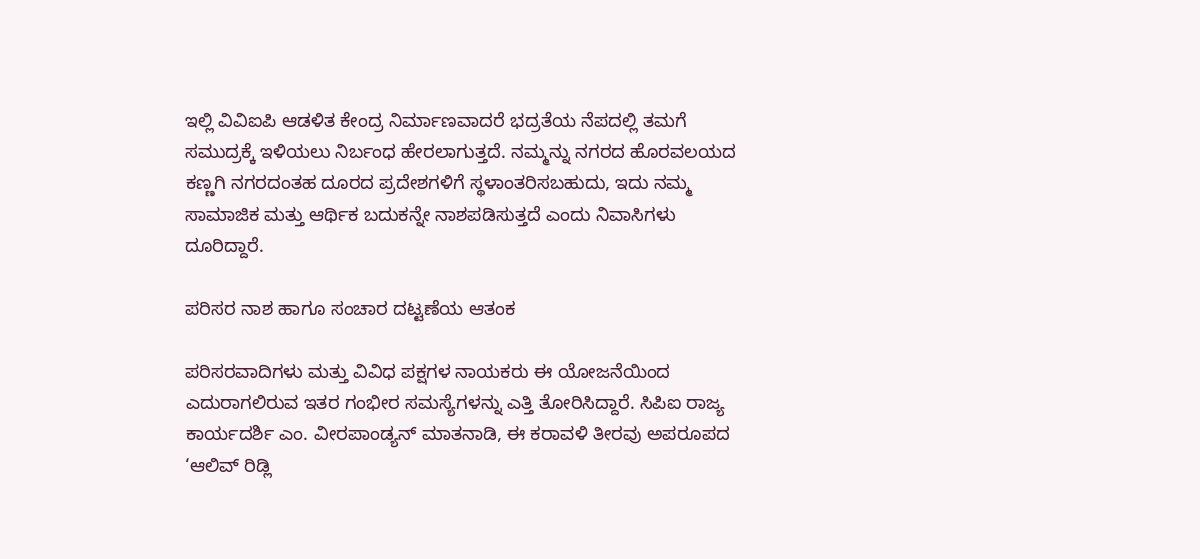ಇಲ್ಲಿ ವಿವಿಐಪಿ ಆಡಳಿತ ಕೇಂದ್ರ ನಿರ್ಮಾಣವಾದರೆ ಭದ್ರತೆಯ ನೆಪದಲ್ಲಿ ತಮಗೆ ಸಮುದ್ರಕ್ಕೆ ಇಳಿಯಲು ನಿರ್ಬಂಧ ಹೇರಲಾಗುತ್ತದೆ. ನಮ್ಮನ್ನು ನಗರದ ಹೊರವಲಯದ ಕಣ್ಣಗಿ ನಗರದಂತಹ ದೂರದ ಪ್ರದೇಶಗಳಿಗೆ ಸ್ಥಳಾಂತರಿಸಬಹುದು, ಇದು ನಮ್ಮ ಸಾಮಾಜಿಕ ಮತ್ತು ಆರ್ಥಿಕ ಬದುಕನ್ನೇ ನಾಶಪಡಿಸುತ್ತದೆ ಎಂದು ನಿವಾಸಿಗಳು ದೂರಿದ್ದಾರೆ.

ಪರಿಸರ ನಾಶ ಹಾಗೂ ಸಂಚಾರ ದಟ್ಟಣೆಯ ಆತಂಕ

ಪರಿಸರವಾದಿಗಳು ಮತ್ತು ವಿವಿಧ ಪಕ್ಷಗಳ ನಾಯಕರು ಈ ಯೋಜನೆಯಿಂದ ಎದುರಾಗಲಿರುವ ಇತರ ಗಂಭೀರ ಸಮಸ್ಯೆಗಳನ್ನು ಎತ್ತಿ ತೋರಿಸಿದ್ದಾರೆ. ಸಿಪಿಐ ರಾಜ್ಯ ಕಾರ್ಯದರ್ಶಿ ಎಂ. ವೀರಪಾಂಡ್ಯನ್ ಮಾತನಾಡಿ, ಈ ಕರಾವಳಿ ತೀರವು ಅಪರೂಪದ ‘ಆಲಿವ್ ರಿಡ್ಲಿ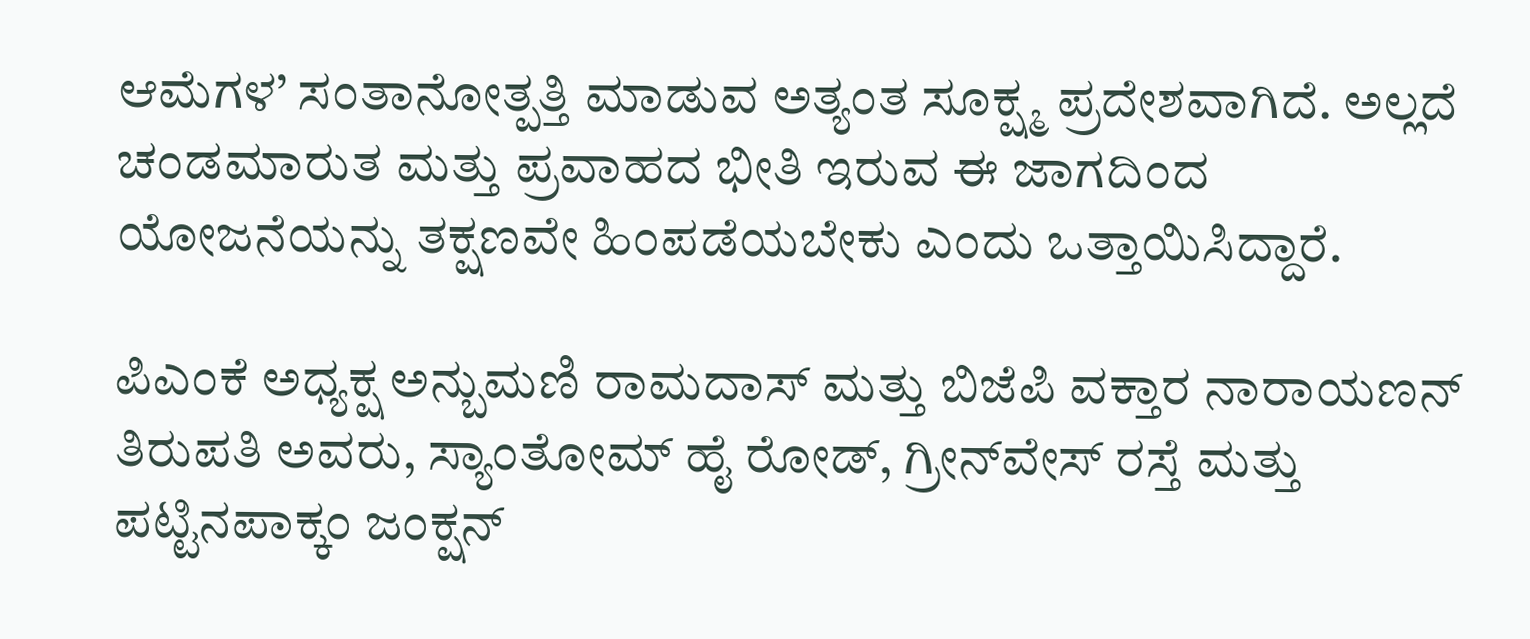ಆಮೆಗಳ’ ಸಂತಾನೋತ್ಪತ್ತಿ ಮಾಡುವ ಅತ್ಯಂತ ಸೂಕ್ಷ್ಮ ಪ್ರದೇಶವಾಗಿದೆ. ಅಲ್ಲದೆ ಚಂಡಮಾರುತ ಮತ್ತು ಪ್ರವಾಹದ ಭೀತಿ ಇರುವ ಈ ಜಾಗದಿಂದ ಯೋಜನೆಯನ್ನು ತಕ್ಷಣವೇ ಹಿಂಪಡೆಯಬೇಕು ಎಂದು ಒತ್ತಾಯಿಸಿದ್ದಾರೆ.

ಪಿಎಂಕೆ ಅಧ್ಯಕ್ಷ ಅನ್ಬುಮಣಿ ರಾಮದಾಸ್ ಮತ್ತು ಬಿಜೆಪಿ ವಕ್ತಾರ ನಾರಾಯಣನ್ ತಿರುಪತಿ ಅವರು, ಸ್ಯಾಂತೋಮ್ ಹೈ ರೋಡ್, ಗ್ರೀನ್‌ವೇಸ್ ರಸ್ತೆ ಮತ್ತು ಪಟ್ಟಿನಪಾಕ್ಕಂ ಜಂಕ್ಷನ್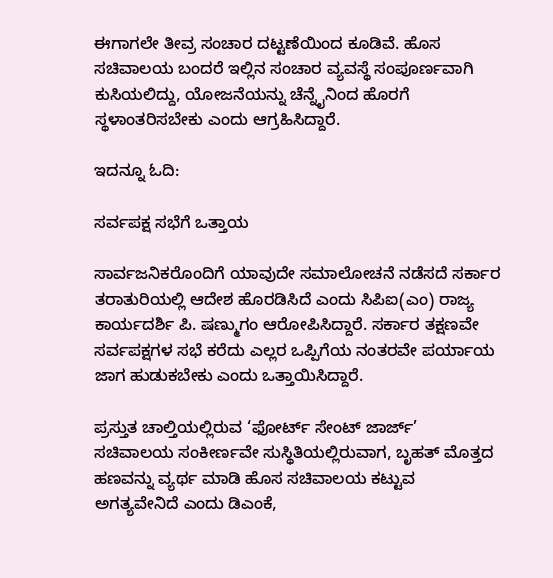ಈಗಾಗಲೇ ತೀವ್ರ ಸಂಚಾರ ದಟ್ಟಣೆಯಿಂದ ಕೂಡಿವೆ. ಹೊಸ ಸಚಿವಾಲಯ ಬಂದರೆ ಇಲ್ಲಿನ ಸಂಚಾರ ವ್ಯವಸ್ಥೆ ಸಂಪೂರ್ಣವಾಗಿ ಕುಸಿಯಲಿದ್ದು, ಯೋಜನೆಯನ್ನು ಚೆನ್ನೈನಿಂದ ಹೊರಗೆ ಸ್ಥಳಾಂತರಿಸಬೇಕು ಎಂದು ಆಗ್ರಹಿಸಿದ್ದಾರೆ.

ಇದನ್ನೂ ಓದಿ:

ಸರ್ವಪಕ್ಷ ಸಭೆಗೆ ಒತ್ತಾಯ

ಸಾರ್ವಜನಿಕರೊಂದಿಗೆ ಯಾವುದೇ ಸಮಾಲೋಚನೆ ನಡೆಸದೆ ಸರ್ಕಾರ ತರಾತುರಿಯಲ್ಲಿ ಆದೇಶ ಹೊರಡಿಸಿದೆ ಎಂದು ಸಿಪಿಐ(ಎಂ) ರಾಜ್ಯ ಕಾರ್ಯದರ್ಶಿ ಪಿ. ಷಣ್ಮುಗಂ ಆರೋಪಿಸಿದ್ದಾರೆ. ಸರ್ಕಾರ ತಕ್ಷಣವೇ ಸರ್ವಪಕ್ಷಗಳ ಸಭೆ ಕರೆದು ಎಲ್ಲರ ಒಪ್ಪಿಗೆಯ ನಂತರವೇ ಪರ್ಯಾಯ ಜಾಗ ಹುಡುಕಬೇಕು ಎಂದು ಒತ್ತಾಯಿಸಿದ್ದಾರೆ.

ಪ್ರಸ್ತುತ ಚಾಲ್ತಿಯಲ್ಲಿರುವ ‘ಫೋರ್ಟ್ ಸೇಂಟ್ ಜಾರ್ಜ್’ ಸಚಿವಾಲಯ ಸಂಕೀರ್ಣವೇ ಸುಸ್ಥಿತಿಯಲ್ಲಿರುವಾಗ, ಬೃಹತ್ ಮೊತ್ತದ ಹಣವನ್ನು ವ್ಯರ್ಥ ಮಾಡಿ ಹೊಸ ಸಚಿವಾಲಯ ಕಟ್ಟುವ ಅಗತ್ಯವೇನಿದೆ ಎಂದು ಡಿಎಂಕೆ,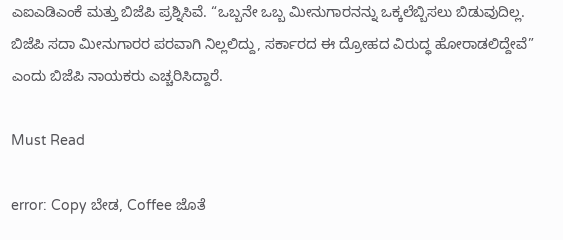ಎಐಎಡಿಎಂಕೆ ಮತ್ತು ಬಿಜೆಪಿ ಪ್ರಶ್ನಿಸಿವೆ. “ಒಬ್ಬನೇ ಒಬ್ಬ ಮೀನುಗಾರನನ್ನು ಒಕ್ಕಲೆಬ್ಬಿಸಲು ಬಿಡುವುದಿಲ್ಲ. ಬಿಜೆಪಿ ಸದಾ ಮೀನುಗಾರರ ಪರವಾಗಿ ನಿಲ್ಲಲಿದ್ದು, ಸರ್ಕಾರದ ಈ ದ್ರೋಹದ ವಿರುದ್ಧ ಹೋರಾಡಲಿದ್ದೇವೆ” ಎಂದು ಬಿಜೆಪಿ ನಾಯಕರು ಎಚ್ಚರಿಸಿದ್ದಾರೆ.

Must Read

error: Copy ಬೇಡ, Coffee ಜೊತೆ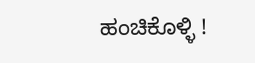ಹಂಚಿಕೊಳ್ಳಿ !